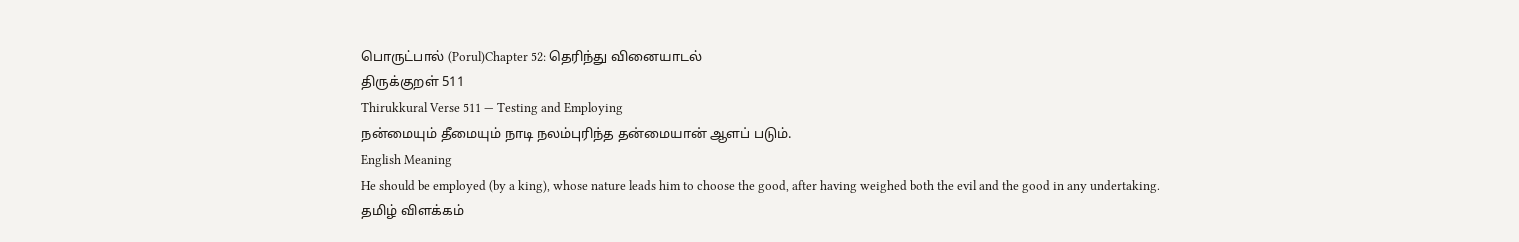பொருட்பால் (Porul)Chapter 52: தெரிந்து வினையாடல்
திருக்குறள் 511
Thirukkural Verse 511 — Testing and Employing
நன்மையும் தீமையும் நாடி நலம்புரிந்த தன்மையான் ஆளப் படும்.
English Meaning
He should be employed (by a king), whose nature leads him to choose the good, after having weighed both the evil and the good in any undertaking.
தமிழ் விளக்கம்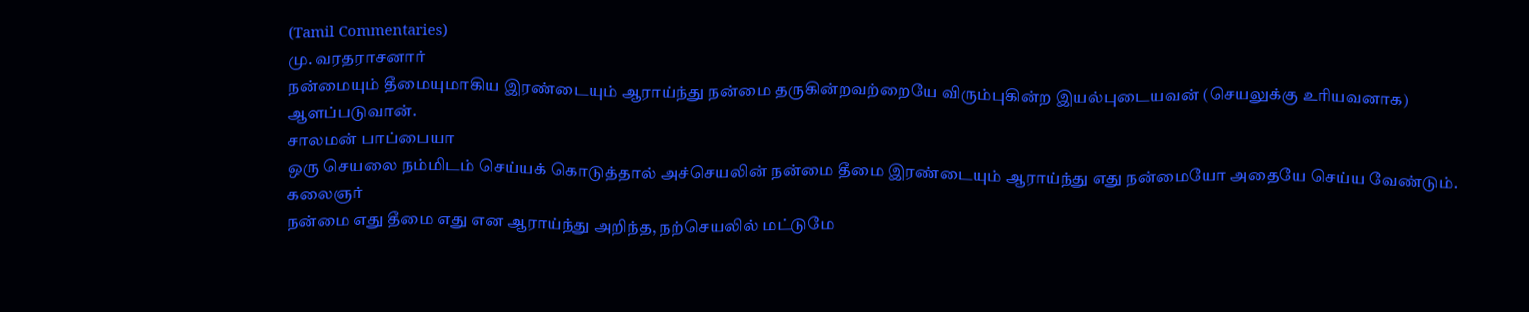(Tamil Commentaries)
மு. வரதராசனார்
நன்மையும் தீமையுமாகிய இரண்டையும் ஆராய்ந்து நன்மை தருகின்றவற்றையே விரும்புகின்ற இயல்புடையவன் (செயலுக்கு உரியவனாக) ஆளப்படுவான்.
சாலமன் பாப்பையா
ஒரு செயலை நம்மிடம் செய்யக் கொடுத்தால் அச்செயலின் நன்மை தீமை இரண்டையும் ஆராய்ந்து எது நன்மையோ அதையே செய்ய வேண்டும்.
கலைஞர்
நன்மை எது தீமை எது என ஆராய்ந்து அறிந்த, நற்செயலில் மட்டுமே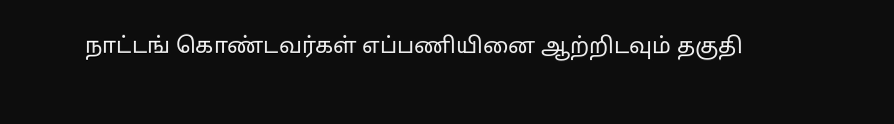நாட்டங் கொண்டவர்கள் எப்பணியினை ஆற்றிடவும் தகுதி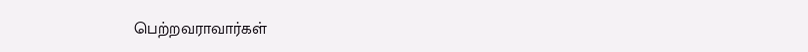பெற்றவராவார்கள்